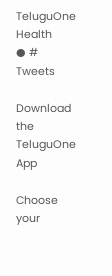TeluguOne Health
● # Tweets

Download the TeluguOne App

Choose your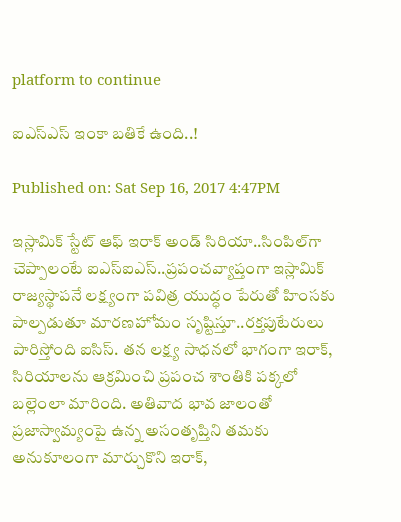platform to continue

ఐఎస్ఎస్‌ ఇంకా బతికే ఉంది..!

Published on: Sat Sep 16, 2017 4:47PM

ఇస్లామిక్ స్టేట్ ఆఫ్ ఇరాక్ అండ్ సిరియా..సింపిల్‌గా చెప్పాలంటే ఐఎస్ఐఎస్..ప్రపంచవ్యాప్తంగా ఇస్లామిక్ రాజ్యస్థాపనే లక్ష్యంగా పవిత్ర యుద్ధం పేరుతో హింసకు పాల్పడుతూ మారణహోమం సృష్టిస్తూ..రక్తపుటేరులు పారిస్తోంది ఐసిస్. తన లక్ష్య సాధనలో భాగంగా ఇరాక్, సిరియాలను ఆక్రమించి ప్రపంచ శాంతికి పక్కలో బల్లెంలా మారింది. అతివాద భావ జాలంతో ప్రజాస్వామ్యంపై ఉన్న అసంతృప్తిని తమకు అనుకూలంగా మార్చుకొని ఇరాక్,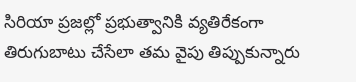సిరియా ప్రజల్లో ప్రభుత్వానికి వ్యతిరేకంగా తిరుగుబాటు చేసేలా తమ వైపు తిప్పుకున్నారు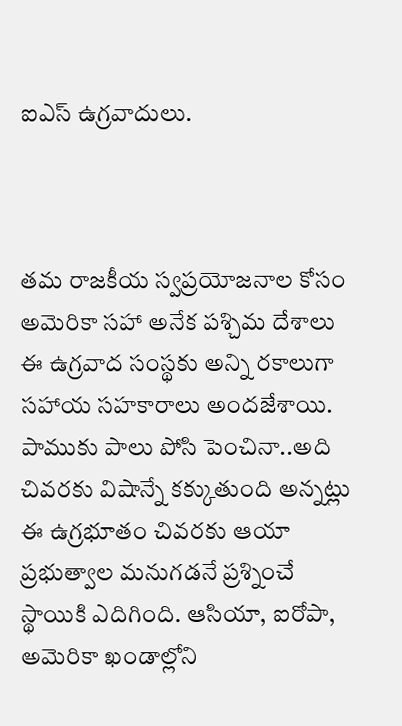ఐఎస్ ఉగ్రవాదులు.



తమ రాజకీయ స్వప్రయోజనాల కోసం అమెరికా సహా అనేక పశ్చిమ దేశాలు ఈ ఉగ్రవాద సంస్థకు అన్ని రకాలుగా సహాయ సహకారాలు అందజేశాయి. పాముకు పాలు పోసి పెంచినా..అది చివరకు విషాన్నే కక్కుతుంది అన్నట్లు ఈ ఉగ్రభూతం చివరకు ఆయా ప్రభుత్వాల మనుగడనే ప్రశ్నించే స్థాయికి ఎదిగింది. ఆసియా, ఐరోపా, అమెరికా ఖండాల్లోని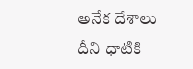అనేక దేశాలు దీని ధాటికి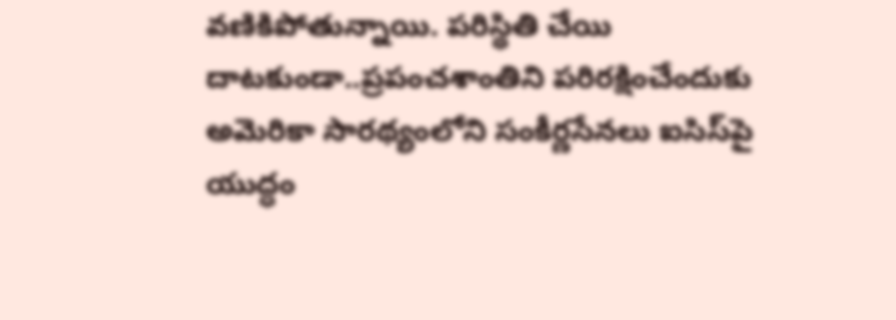వణికిపోతున్నాయి. పరిస్థితి చేయి దాటకుండా..ప్రపంచశాంతిని పరిరక్షించేందుకు అమెరికా సారథ్యంలోని సంకీర్ణసేనలు ఐసిస్‌పై యుద్ధం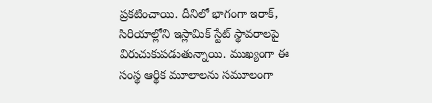ప్రకటించాయి. దీనిలో భాగంగా ఇరాక్, సిరియాల్లోని ఇస్లామిక్ స్టేట్ స్థావరాలపై విరుచుకుపడుతున్నాయి. ముఖ్యంగా ఈ సంస్థ ఆర్థిక మూలాలను సమూలంగా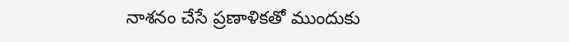నాశనం చేసే ప్రణాళికతో ముందుకు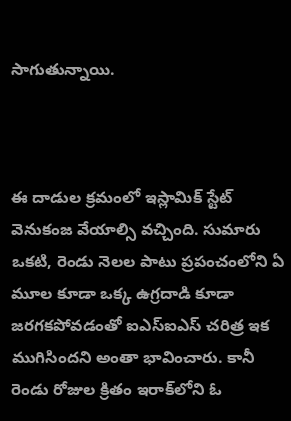సాగుతున్నాయి.



ఈ దాడుల క్రమంలో ఇస్లామిక్ స్టేట్ వెనుకంజ వేయాల్సి వచ్చింది. సుమారు ఒకటి, రెండు నెలల పాటు ప్రపంచంలోని ఏ మూల కూడా ఒక్క ఉగ్రదాడి కూడా జరగకపోవడంతో ఐఎస్ఐఎస్ చరిత్ర ఇక ముగిసిందని అంతా భావించారు. కానీ రెండు రోజుల క్రితం ఇరాక్‌లోని ఓ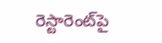రెస్టారెంట్‌పై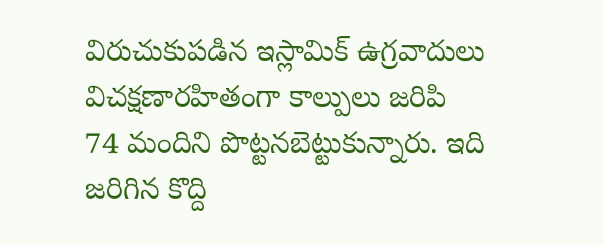విరుచుకుపడిన ఇస్లామిక్ ఉగ్రవాదులు విచక్షణారహితంగా కాల్పులు జరిపి 74 మందిని పొట్టనబెట్టుకున్నారు. ఇది జరిగిన కొద్ది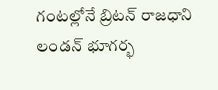గంటల్లోనే బ్రిటన్ రాజధాని లండన్‌‌ భూగర్భ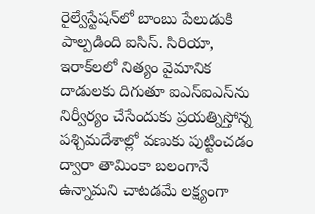రైల్వేస్టేషన్‌లో బాంబు పేలుడుకి పాల్పడింది ఐసిస్. సిరియా, ఇరాక్‌లలో నిత్యం వైమానిక దాడులకు దిగుతూ ఐఎస్ఐఎస్‌ను నిర్వీర్యం చేసేందుకు ప్రయత్నిస్తోన్న పశ్చిమదేశాల్లో వణుకు పుట్టించడం ద్వారా తామింకా బలంగానే ఉన్నామని చాటడమే లక్ష్యంగా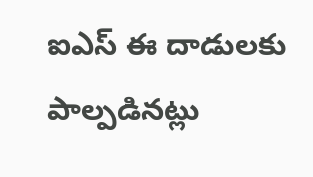ఐఎస్ ఈ దాడులకు పాల్పడినట్లు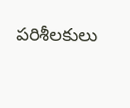పరిశీలకులు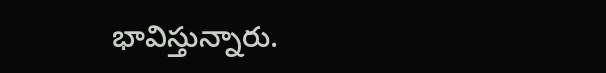భావిస్తున్నారు.